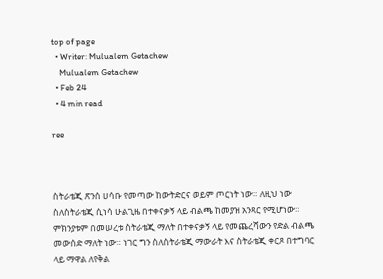top of page
  • Writer: Mulualem Getachew
    Mulualem Getachew
  • Feb 24
  • 4 min read

ree



ስትራቴጂ ጽንሰ ሀሳቡ የመጣው ከውትድርና ወይም ጦርነት ነው። ለዚህ ነው ስለስትራቴጂ ሲነሳ ሁልጊዜ በተቀናቃኝ ላይ ብልጫ ከመያዝ አንጻር የሚሆነው። ምክንያቱም በመሠረቱ ስትራቴጂ ማለት በተቀናቃኝ ላይ የመጨረሻውን የድል ብልጫ መውሰድ ማለት ነው። ነገር ግን ስለስትራቴጂ ማውራት እና ስትራቴጂ ቀርጾ በተግባር ላይ ማዋል ለየቅል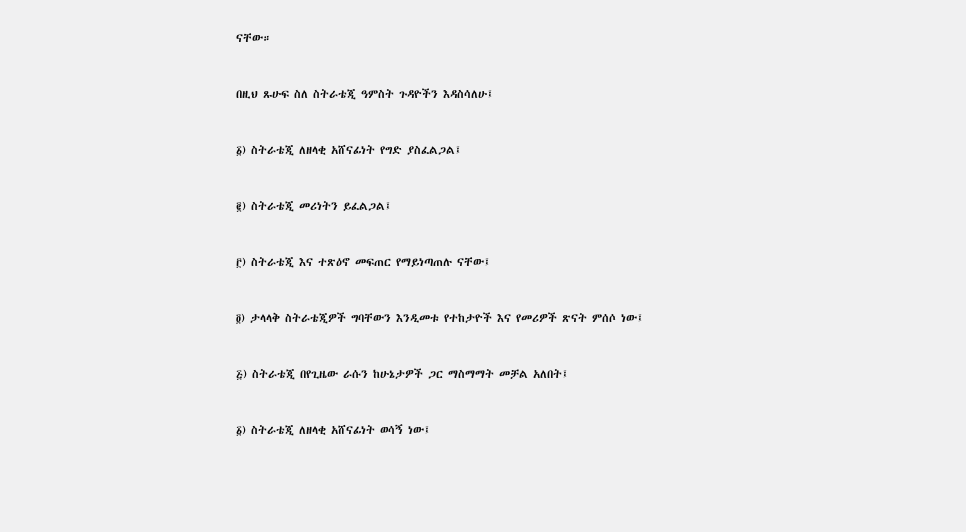ናቸው።



በዚህ ጹሁፍ ስለ ስትራቴጂ ዓምስት ጉዳዮችን እዳስሳለሁ፤



፩) ስትራቴጂ ለዘላቂ አሸናፊነት የግድ ያስፈልጋል፤



፪) ስትራቴጂ መሪነትን ይፈልጋል፤



፫) ስትራቴጂ እና ተጽዕኖ መፍጠር የማይነጣጠሉ ናቸው፤



፬) ታላላቅ ስትራቴጂዎች ግባቸውን እንዲመቱ የተከታዮች እና የመሪዎች ጽናት ምሰሶ ነው፤



፭) ስትራቴጂ በየጊዜው ራሱን ከሁኔታዎች ጋር ማስማማት መቻል አለበት፤



፩) ስትራቴጂ ለዘላቂ አሸናፊነት ወሳኝ ነው፤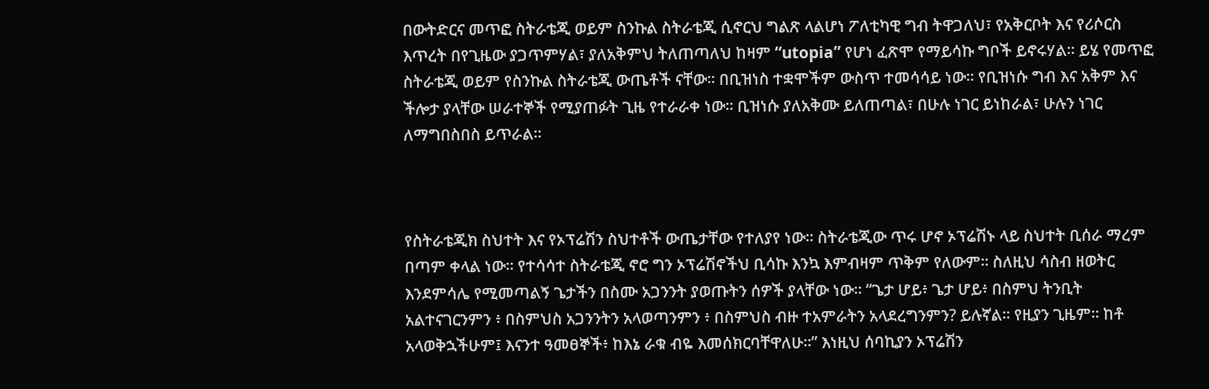በውትድርና መጥፎ ስትራቴጂ ወይም ስንኩል ስትራቴጂ ሲኖርህ ግልጽ ላልሆነ ፖለቲካዊ ግብ ትዋጋለህ፣ የአቅርቦት እና የሪሶርስ እጥረት በየጊዜው ያጋጥምሃል፣ ያለአቅምህ ትለጠጣለህ ከዛም “utopia” የሆነ ፈጽሞ የማይሳኩ ግቦች ይኖሩሃል። ይሄ የመጥፎ ስትራቴጂ ወይም የስንኩል ስትራቴጂ ውጤቶች ናቸው። በቢዝነስ ተቋሞችም ውስጥ ተመሳሳይ ነው። የቢዝነሱ ግብ እና አቅም እና ችሎታ ያላቸው ሠራተኞች የሚያጠፉት ጊዜ የተራራቀ ነው። ቢዝነሱ ያለአቅሙ ይለጠጣል፣ በሁሉ ነገር ይነከራል፣ ሁሉን ነገር ለማግበስበስ ይጥራል።



የስትራቴጂክ ስህተት እና የኦፕሬሽን ስህተቶች ውጤታቸው የተለያየ ነው። ስትራቴጂው ጥሩ ሆኖ ኦፕሬሽኑ ላይ ስህተት ቢሰራ ማረም በጣም ቀላል ነው። የተሳሳተ ስትራቴጂ ኖሮ ግን ኦፕሬሽኖችህ ቢሳኩ እንኳ እምብዛም ጥቅም የለውም። ስለዚህ ሳስብ ዘወትር እንደምሳሌ የሚመጣልኝ ጌታችን በስሙ አጋንንት ያወጡትን ሰዎች ያላቸው ነው። “ጌታ ሆይ፥ ጌታ ሆይ፥ በስምህ ትንቢት አልተናገርንምን ፥ በስምህስ አጋንንትን አላወጣንምን ፥ በስምህስ ብዙ ተአምራትን አላደረግንምን? ይሉኛል። የዚያን ጊዜም። ከቶ አላወቅኋችሁም፤ እናንተ ዓመፀኞች፥ ከእኔ ራቁ ብዬ እመሰክርባቸዋለሁ።” እነዚህ ሰባኪያን ኦፕሬሽን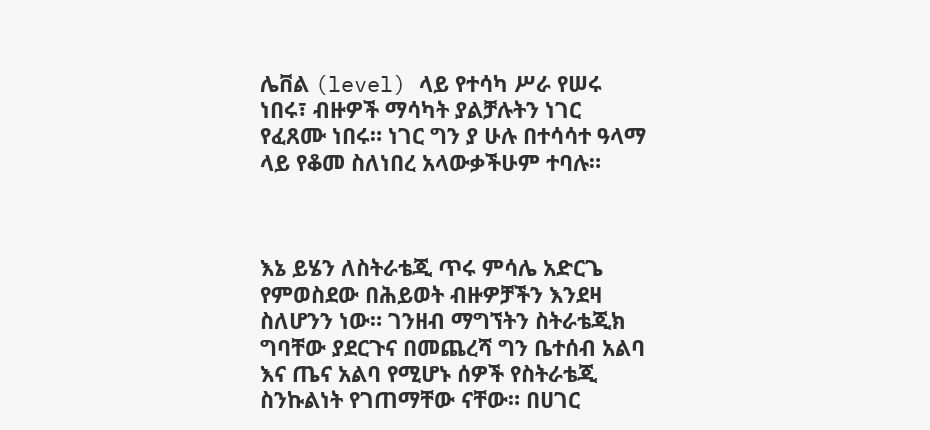ሌቨል (level) ላይ የተሳካ ሥራ የሠሩ ነበሩ፣ ብዙዎች ማሳካት ያልቻሉትን ነገር የፈጸሙ ነበሩ። ነገር ግን ያ ሁሉ በተሳሳተ ዓላማ ላይ የቆመ ስለነበረ አላውቃችሁም ተባሉ።



እኔ ይሄን ለስትራቴጂ ጥሩ ምሳሌ አድርጌ የምወስደው በሕይወት ብዙዎቻችን እንደዛ ስለሆንን ነው። ገንዘብ ማግኘትን ስትራቴጂክ ግባቸው ያደርጉና በመጨረሻ ግን ቤተሰብ አልባ እና ጤና አልባ የሚሆኑ ሰዎች የስትራቴጂ ስንኩልነት የገጠማቸው ናቸው። በሀገር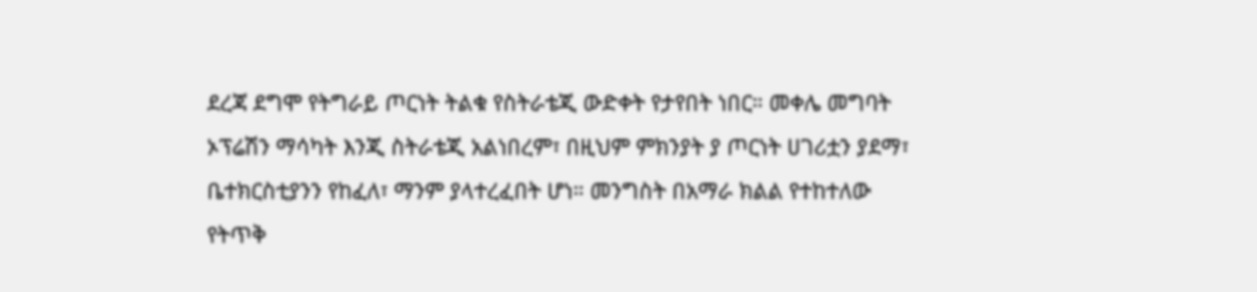ደረጃ ደግሞ የትግራይ ጦርነት ትልቁ የስትራቴጂ ውድቀት የታየበት ነበር። መቀሌ መግባት ኦፕሬሽን ማሳካት እንጂ ስትራቴጂ አልነበረም፣ በዚህም ምክንያት ያ ጦርነት ሀገሪቷን ያደማ፣ ቤተክርስቲያንን የከፈለ፣ ማንም ያላተረፈበት ሆነ። መንግስት በአማራ ክልል የተከተለው የትጥቅ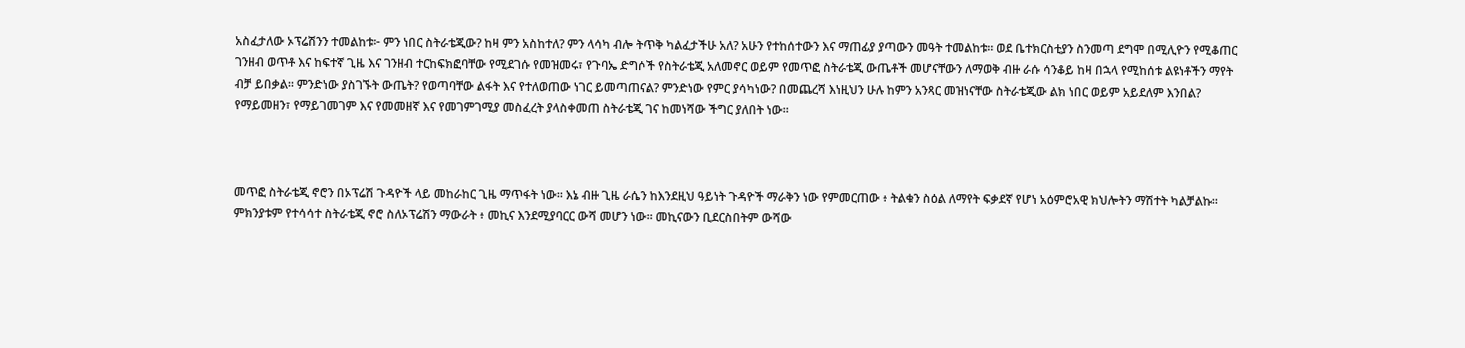አስፈታለው ኦፕሬሽንን ተመልከቱ፦ ምን ነበር ስትራቴጂው? ከዛ ምን አስከተለ? ምን ላሳካ ብሎ ትጥቅ ካልፈታችሁ አለ? አሁን የተከሰተውን እና ማጠፊያ ያጣውን መዓት ተመልከቱ። ወደ ቤተክርስቲያን ስንመጣ ደግሞ በሚሊዮን የሚቆጠር ገንዘብ ወጥቶ እና ከፍተኛ ጊዜ እና ገንዘብ ተርከፍክፎባቸው የሚደገሱ የመዝመሩ፣ የጉባኤ ድግሶች የስትራቴጂ አለመኖር ወይም የመጥፎ ስትራቴጂ ውጤቶች መሆናቸውን ለማወቅ ብዙ ራሱ ሳንቆይ ከዛ በኋላ የሚከሰቱ ልዩነቶችን ማየት ብቻ ይበቃል። ምንድነው ያስገኙት ውጤት? የወጣባቸው ልፋት እና የተለወጠው ነገር ይመጣጠናል? ምንድነው የምር ያሳካነው? በመጨረሻ እነዚህን ሁሉ ከምን አንጻር መዝነናቸው ስትራቴጂው ልክ ነበር ወይም አይደለም እንበል? የማይመዘን፣ የማይገመገም እና የመመዘኛ እና የመገምገሚያ መስፈረት ያላስቀመጠ ስትራቴጂ ገና ከመነሻው ችግር ያለበት ነው።



መጥፎ ስትራቴጂ ኖሮን በኦፕሬሽ ጉዳዮች ላይ መከራከር ጊዜ ማጥፋት ነው። እኔ ብዙ ጊዜ ራሴን ከእንደዚህ ዓይነት ጉዳዮች ማራቅን ነው የምመርጠው ፥ ትልቁን ስዕል ለማየት ፍቃደኛ የሆነ አዕምሮአዊ ክህሎትን ማሽተት ካልቻልኩ። ምክንያቱም የተሳሳተ ስትራቴጂ ኖሮ ስለኦፕሬሽን ማውራት ፥ መኪና እንደሚያባርር ውሻ መሆን ነው። መኪናውን ቢደርስበትም ውሻው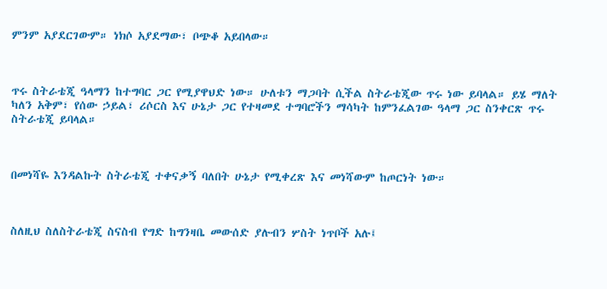ምንም አያደርገውም። ነክሶ አያደማው፣ ቦጭቆ አይበላው።



ጥሩ ስትራቴጂ ዓላማን ከተግባር ጋር የሚያዋህድ ነው። ሁለቱን ማጋባት ሲችል ስትራቴጂው ጥሩ ነው ይባላል። ይሄ ማለት ካለን አቅም፣ የሰው ኃይል፣ ሪሶርስ እና ሁኔታ ጋር የተዛመደ ተግባሮችን ማሳካት ከምንፈልገው ዓላማ ጋር ስንቀርጽ ጥሩ ስትራቴጂ ይባላል።



በመነሻዬ እንዳልኩት ስትራቴጂ ተቀናቃኝ ባለበት ሁኔታ የሚቀረጽ እና መነሻውም ከጦርነት ነው።



ስለዚህ ስለስትራቴጂ ስናስብ የግድ ከግንዛቤ መውሰድ ያሉብን ሦስት ነጥቦች አሉ፤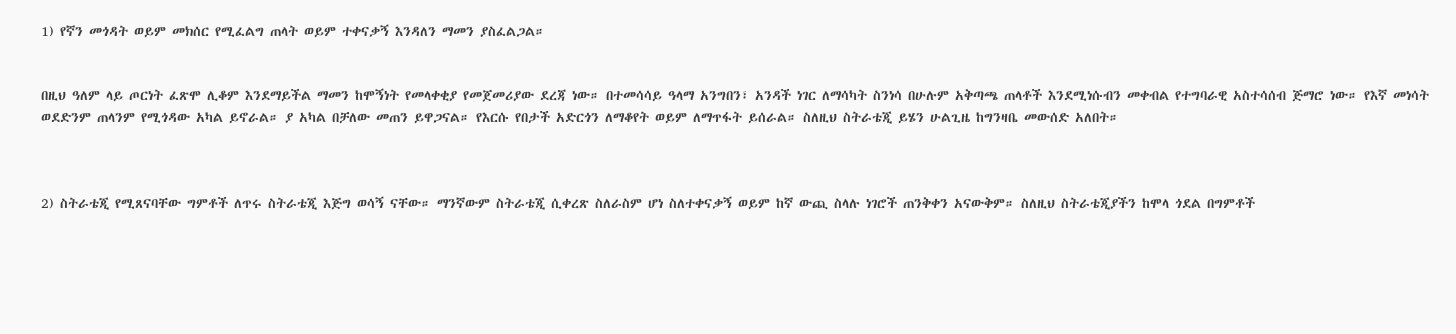1) የኛን መጎዳት ወይም መክሰር የሚፈልግ ጠላት ወይም ተቀናቃኝ እንዳለን ማመን ያስፈልጋል።


በዚህ ዓለም ላይ ጦርነት ፈጽሞ ሊቆም እንደማይችል ማመን ከሞኝነት የመላቀቂያ የመጀመሪያው ደረጃ ነው። በተመሳሳይ ዓላማ አንግበን፣ አንዳች ነገር ለማሳካት ስንነሳ በሁሉም አቅጣጫ ጠላቶች እንደሚነሱብን መቀብል የተግባራዊ አስተሳሰብ ጅማሮ ነው። የእኛ መነሳት ወደድንም ጠላንም የሚጎዳው አካል ይኖራል። ያ አካል በቻለው መጠን ይዋጋናል። የእርሱ የበታች አድርጎን ለማቆየት ወይም ለማጥፋት ይሰራል። ስለዚህ ስትራቴጂ ይሄን ሁልጊዜ ከግንዛቤ መውሰድ አለበት።



2) ስትራቴጂ የሚጸናባቸው ግምቶች ለጥሩ ስትራቴጂ እጅግ ወሳኝ ናቸው። ማንኛውም ስትራቴጂ ሲቀረጽ ስለራስም ሆነ ስለተቀናቃኝ ወይም ከኛ ውጪ ስላሉ ነገሮች ጠንቅቀን አናውቅም። ስለዚህ ስትራቴጂያችን ከሞላ ጎደል በግምቶች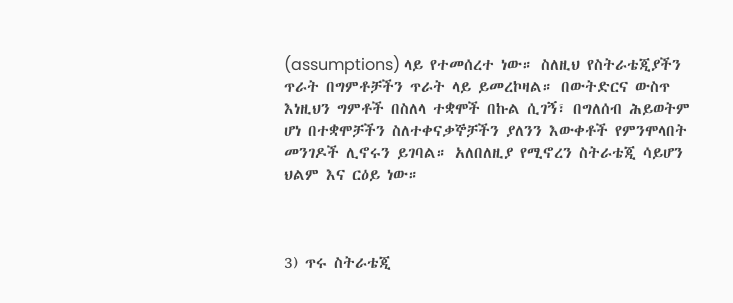(assumptions) ላይ የተመሰረተ ነው። ስለዚህ የስትራቴጂያችን ጥራት በግምቶቻችን ጥራት ላይ ይመረኮዛል። በውትድርና ውስጥ እነዚህን ግምቶች በስለላ ተቋሞች በኩል ሲገኝ፣ በግለሰብ ሕይወትም ሆነ በተቋሞቻችን ስለተቀናቃኞቻችን ያለንን እውቀቶች የምንሞላበት መንገዶች ሊኖሩን ይገባል። አለበለዚያ የሚኖረን ስትራቴጂ ሳይሆን ህልም እና ርዕይ ነው።



3) ጥሩ ስትራቴጂ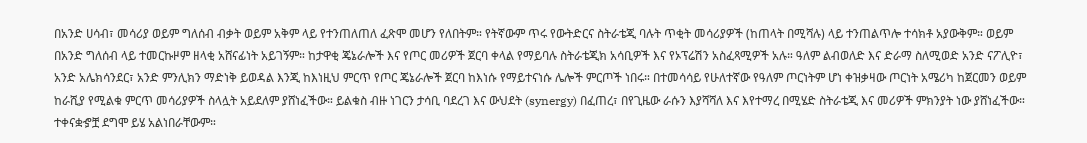በአንድ ሀሳብ፣ መሳሪያ ወይም ግለሰብ ብቃት ወይም አቅም ላይ የተንጠለጠለ ፈጽሞ መሆን የለበትም። የትኛውም ጥሩ የውትድርና ስትራቴጂ ባሉት ጥቂት መሳሪያዎች (ከጠላት በሚሻሉ) ላይ ተንጠልጥሎ ተሳክቶ አያውቅም። ወይም በአንድ ግለሰብ ላይ ተመርኩዞም ዘላቂ አሸናፊነት አይገኝም። ከታዋቂ ጄኔራሎች እና የጦር መሪዎች ጀርባ ቀላል የማይባሉ ስትራቴጂክ አሳቢዎች እና የኦፕሬሽን አስፈጻሚዎች አሉ። ዓለም ልብወለድ እና ድራማ ስለሚወድ አንድ ናፖሊዮ፣ አንድ አሌክሳንደር፣ አንድ ምንሊክን ማድነቅ ይወዳል እንጂ ከእነዚህ ምርጥ የጦር ጄኔራሎች ጀርባ ከእነሱ የማይተናነሱ ሌሎች ምርጦች ነበሩ። በተመሳሳይ የሁለተኛው የዓለም ጦርነትም ሆነ ቀዝቃዛው ጦርነት አሜሪካ ከጀርመን ወይም ከራሺያ የሚልቁ ምርጥ መሳሪያዎች ስላሏት አይደለም ያሸነፈችው። ይልቁስ ብዙ ነገርን ታሳቢ ባደረገ እና ውህደት (synergy) በፈጠረ፣ በየጊዜው ራሱን እያሻሻለ እና እየተማረ በሚሄድ ስትራቴጂ እና መሪዎች ምክንያት ነው ያሸነፈችው። ተቀናቋኇቿ ደግሞ ይሄ አልነበራቸውም።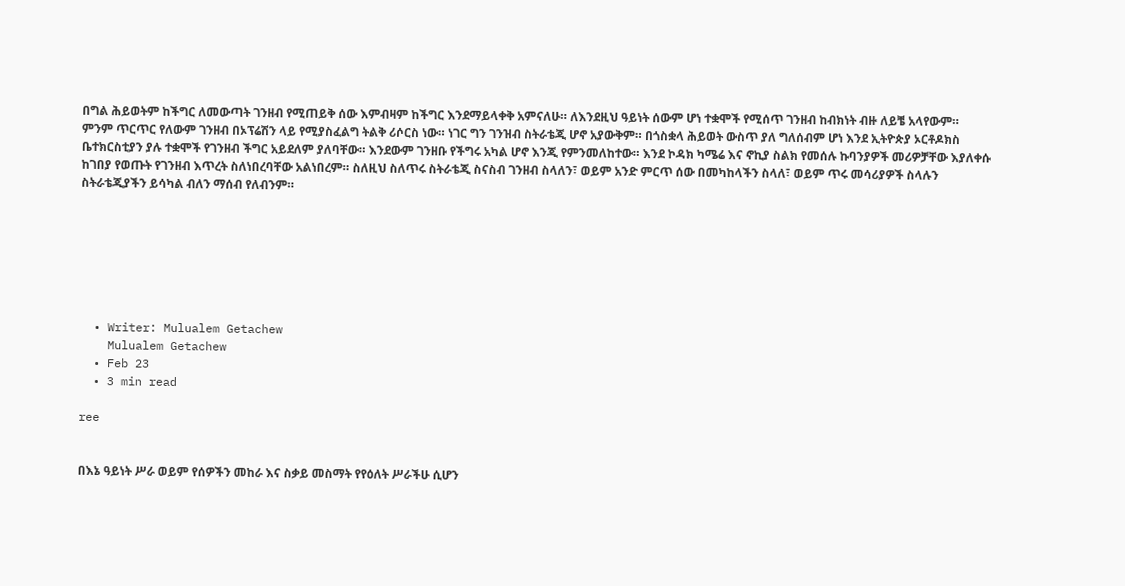በግል ሕይወትም ከችግር ለመውጣት ገንዘብ የሚጠይቅ ሰው እምብዛም ከችግር እንደማይላቀቅ አምናለሁ። ለእንደዚህ ዓይነት ሰውም ሆነ ተቋሞች የሚሰጥ ገንዘብ ከብክነት ብዙ ለይቼ አላየውም። ምንም ጥርጥር የለውም ገንዘብ በኦፕሬሽን ላይ የሚያስፈልግ ትልቅ ሪሶርስ ነው። ነገር ግን ገንዝብ ስትራቴጂ ሆኖ አያውቅም። በጎስቋላ ሕይወት ውስጥ ያለ ግለሰብም ሆነ እንደ ኢትዮጵያ ኦርቶዶክስ ቤተክርስቲያን ያሉ ተቋሞች የገንዘብ ችግር አይደለም ያለባቸው። እንደውም ገንዘቡ የችግሩ አካል ሆኖ እንጂ የምንመለከተው። እንደ ኮዳክ ካሜሬ እና ኖኪያ ስልክ የመሰሉ ኩባንያዎች መሪዎቻቸው እያለቀሱ ከገበያ የወጡት የገንዘብ እጥረት ስለነበረባቸው አልነበረም። ስለዚህ ስለጥሩ ስትራቴጂ ስናስብ ገንዘብ ስላለን፣ ወይም አንድ ምርጥ ሰው በመካከላችን ስላለ፣ ወይም ጥሩ መሳሪያዎች ስላሉን ስትራቴጂያችን ይሳካል ብለን ማሰብ የለብንም።







  • Writer: Mulualem Getachew
    Mulualem Getachew
  • Feb 23
  • 3 min read

ree


በእኔ ዓይነት ሥራ ወይም የሰዎችን መከራ እና ስቃይ መስማት የየዕለት ሥራችሁ ሲሆን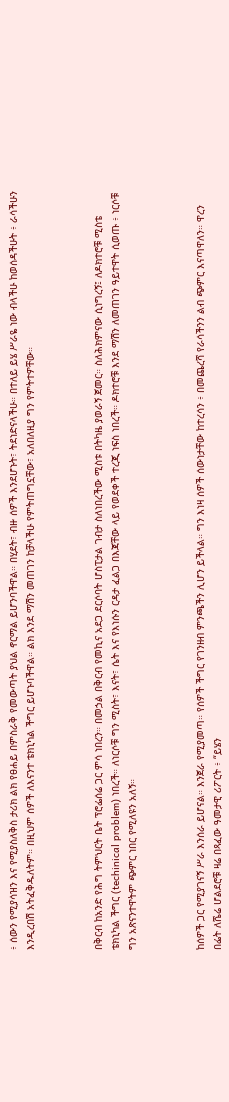፥ ሰውን የሚያሳዝን እና የሚያስለቅስ ታሪክ ልክ የፀሐይ በምስራቅ የመውጣት ያህል ኖርማል ይሆንባችዋል። በሂደት፣ ብዙ ሰዎች እንደሆኑት፣ ትደነድናላችሁ። በተለይ ይሄ ሥራዬ ነው ብላችሁ ከወሰዳችሁት ፥ ራሳችሁን እንዲረበሽ አትፈቅዱለትም። በዚህም ሰዎች ለእናንተ ቴክኒካል ችግር ይሆኑባችዋል። ልክ እንደ ማሽን መጠገን ከቻላችሁ የምትጠግኗቸው፣ አለበለዚያ ግን የምትተዎቸው።



በቅርብ ከአንድ የሕግ ትምህርት ቤት ፕሮፌሰሬ ጋር ምሳ ነበረን። በመኃል በቅርብ የመኪና አደጋ ደርሶባት ሆስፒታል ገብታ ስለነበረችው ሚስቱ በትካዜ ያወራኝ ጀመር። ስለሕክምናው ሲነግረኝ፤ ለዶክተሮቹ ሚስቴ ቴክኒካል ችግር (techinical problem) ነበረች። ለነርሶቹ ግን ሚስት፣ እናት፣ ሴት እና የእነሱን ርዳታ ፈልጋ በእጃቸው ላይ የወደቀች ተረጂ ነፍስ ነበረች። ዶክተሮቹ እንደ ማሽን ለመጠገን ዓይተዋት ሲወጡ ፥ ነርሶቹ ግን አጽናንተዋትም ጭምር ነበር የሚለዩን አለኝ።



ከሰዎች ጋር የሚያገናኝ ሥራ እንሰራ ይሆናል። እንጀራ የሚያመጣ። የሰዎች ችግር የገንዘብ ምንጫችን ሊሆን ይችላል። ግን እነዛ ሰዎች ሰውነታቸው ከተረሳን ፥ በመጨረሻ የራሳችንን ልብ ጭምር እናጣዋለን። ዋረን በፌት ለሼሬ ሆልደሮቹ ዛሬ በጻፈው ዓመታዊ ሪፖርት ፥ “ይሄን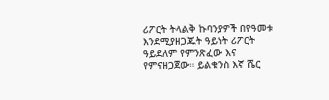ሪፖርት ትላልቅ ኩባንያዎች በየዓመቱ እንደሚያዘጋጁት ዓይነት ሪፖርት ዓይደለም የምንጽፈው እና የምናዘጋጀው። ይልቁንስ እኛ ሼር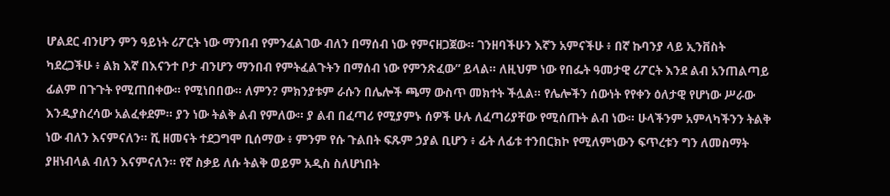ሆልደር ብንሆን ምን ዓይነት ሪፖርት ነው ማንበብ የምንፈልገው ብለን በማሰብ ነው የምናዘጋጀው። ገንዘባችሁን እኛን አምናችሁ ፥ በኛ ኩባንያ ላይ ኢንቨስት ካደረጋችሁ ፥ ልክ እኛ በእናንተ ቦታ ብንሆን ማንበብ የምትፈልጉትን በማሰብ ነው የምንጽፈው” ይላል። ለዚህም ነው የበፌት ዓመታዊ ሪፖርት እንደ ልብ አንጠልጣይ ፊልም በጉጉት የሚጠበቀው። የሚነበበው። ለምን? ምክንያቱም ራሱን በሌሎች ጫማ ውስጥ መክተት ችሏል። የሌሎችን ሰውነት የየቀን ዕለታዊ የሆነው ሥራው እንዲያስረሳው አልፈቀደም። ያን ነው ትልቅ ልብ የምለው። ያ ልብ በፈጣሪ የሚያምኑ ሰዎች ሁሉ ለፈጣሪያቸው የሚሰጡት ልብ ነው። ሁላችንም አምላካችንን ትልቅ ነው ብለን እናምናለን። ሺ ዘመናት ተደጋግሞ ቢሰማው ፥ ምንም የሱ ጉልበት ፍጹም ኃያል ቢሆን ፥ ፊት ለፊቱ ተንበርክኮ የሚለምነውን ፍጥረቱን ግን ለመስማት ያዘነብላል ብለን እናምናለን። የኛ ስቃይ ለሱ ትልቅ ወይም አዲስ ስለሆነበት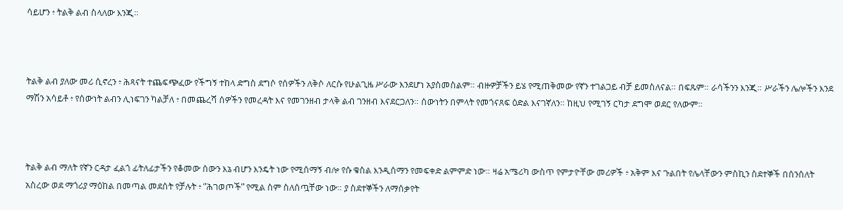ሳይሆን ፥ ትልቅ ልብ ስላለው እንጂ።



ትልቅ ልብ ያለው መሪ ሲኖረን ፥ ሕጻናት ተጨፍጭፈው የችግኝ ተከላ ድግስ ደግሶ የሰዎችን ለቅሶ ለርሱ የሁልጊዜ ሥራው እንደሆነ አያስመስልም። ብዙዎቻችን ይሄ የሚጠቅመው የኛን ተገልጋይ ብቻ ይመስለናል። በፍጹም። ራሳችንን እንጂ። ሥራችን ሌሎችን እንደ ማሽን አሳይቶ ፥ የሰውነት ልብን ሊነፍገን ካልቻለ ፥ በመጨረሻ ሰዎችን የመረዳት እና የመገንዘብ ታላቅ ልብ ገንዘብ እናደርጋለን። ሰውነትን በምላት የመጎናጸፍ ዕድል እናገኛለን። ከዚህ የሚገኝ ርካታ ደግሞ ወደር የለውም።



ትልቅ ልብ ማለት የኛን ርዳታ ፈልጎ ፊትለፊታችን የቆመው ሰውን እኔ ብሆን እንዴት ነው የሚሰማኝ ብሎ የሱ ቁስል እንዲሰማን የመፍቀድ ልምምድ ነው። ዛሬ አሜሪካ ውስጥ የምታዮቸው መሪዎች ፥ አቅም እና ጉልበት የሌላቸውን ምስኪን ስደተኞች በሰንሰለት አስረው ወደ ማጎሪያ ማዕከል በመጣል መደሰት የቻሉት ፥ “ሕገወጦች” የሚል ስም ስለሰጧቸው ነው። ያ ስደተኞችን ለማሰቃየት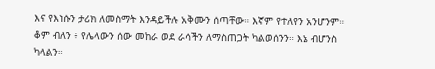እና የእነሱን ታሪክ ለመስማት እንዳይችሉ አቅሙን ሰጣቸው። እኛም የተለየን አንሆንም። ቆም ብለን ፥ የሌላውን ሰው መከራ ወደ ራሳችን ለማስጠጋት ካልወሰንን። እኔ ብሆንስ ካላልን።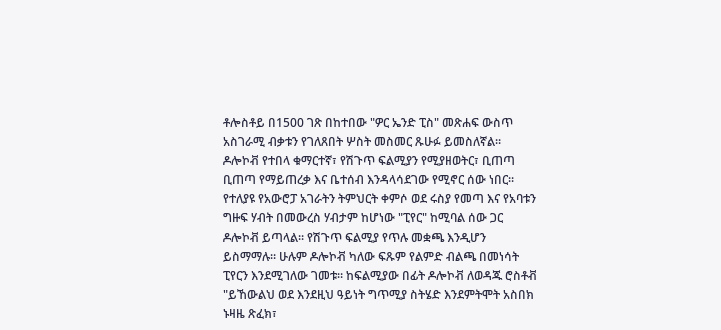ቶሎስቶይ በ1500 ገጽ በከተበው "ዎር ኤንድ ፒስ" መጽሐፍ ውስጥ አስገራሚ ብቃቱን የገለጸበት ሦስት መስመር ጹሁፉ ይመስለኛል። ዶሎኮቭ የተበላ ቁማርተኛ፣ የሽጉጥ ፍልሚያን የሚያዘወትር፣ ቢጠጣ ቢጠጣ የማይጠረቃ እና ቤተሰብ እንዳላሳደገው የሚኖር ሰው ነበር። የተለያዩ የአውሮፓ አገራትን ትምህርት ቀምሶ ወደ ሩስያ የመጣ እና የአባቱን ግዙፍ ሃብት በመውረስ ሃብታም ከሆነው "ፒየር" ከሚባል ሰው ጋር ዶሎኮቭ ይጣላል። የሽጉጥ ፍልሚያ የጥሉ መቋጫ እንዲሆን ይስማማሉ። ሁሉም ዶሎኮቭ ካለው ፍጹም የልምድ ብልጫ በመነሳት ፒየርን እንደሚገለው ገመቱ። ከፍልሚያው በፊት ዶሎኮቭ ለወዳጁ ሮስቶቭ "ይኸውልህ ወደ እንደዚህ ዓይነት ግጥሚያ ስትሄድ እንደምትሞት አስበክ ኑዛዜ ጽፈክ፣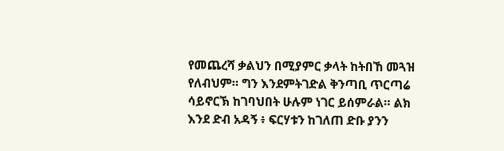የመጨረሻ ቃልህን በሚያምር ቃላት ከትበኸ መጓዝ የለብህም። ግን እንደምትገድል ቅንጣቢ ጥርጣሬ ሳይኖርኽ ከገባህበት ሁሉም ነገር ይሰምራል። ልክ እንደ ድብ አዳኝ ፥ ፍርሃቱን ከገለጠ ድቡ ያንን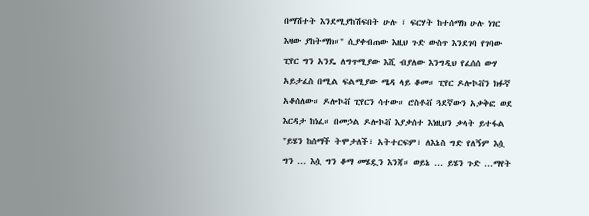በማሽተት እንደሚያከሽፍበት ሁሉ ፣ ፍርሃት ከተሰማክ ሁሉ ነገር እዛው ያከትማክ።" ሲያቀብጠው እዚህ ጉድ ውስጥ እንደገባ የገባው ፒየር ግን አንዴ ለግጥሚያው እሺ ብያለው እንግዲህ የፈሰሰ ውሃ አይታፈስ በሚል ፍልሚያው ሜዳ ላይ ቆመ። ፒየር ዶሎኮቭን ክፉኛ አቆሰለው። ዶሎኮቭ ፒየርን ሳተው። ሮስቶቭ ጓደኛውን አቃቅፎ ወደ እርዳታ ከነፈ። በመኃል ዶሎኮቭ እያቃሰተ እነዚህን ቃላት ይተፋል "ይሄን ከሰማች ትሞታለች፣ አትተርፍም፣ ለእኔስ ግድ የለኝም እሷ ግን ... እሷ ግን ቆማ መሄዷን እንጃ። ወይኔ ... ይሄን ጉድ ...ማየት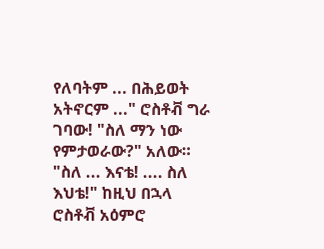የለባትም ... በሕይወት አትኖርም ..." ሮስቶቭ ግራ ገባው! "ስለ ማን ነው የምታወራው?" አለው። "ስለ ... እናቴ! .... ስለ እህቴ!" ከዚህ በኋላ ሮስቶቭ አዕምሮ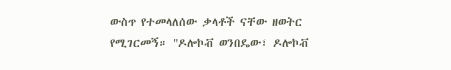ውስጥ የተመላለሰው ቃላቶች ናቸው ዘወትር የሚገርመኝ። "ዶሎኮቭ ወንበዴው፣ ዶሎኮቭ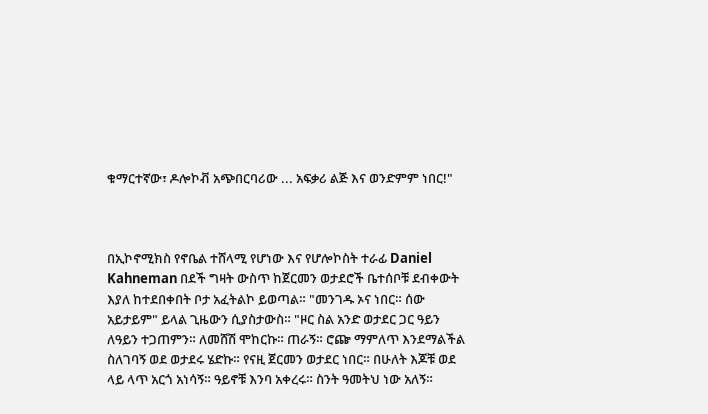ቁማርተኛው፣ ዶሎኮቭ አጭበርባሪው ... አፍቃሪ ልጅ እና ወንድምም ነበር!"



በኢኮኖሚክስ የኖቤል ተሸላሚ የሆነው እና የሆሎኮስት ተራፊ Daniel Kahneman በደች ግዛት ውስጥ ከጀርመን ወታደሮች ቤተሰቦቹ ደብቀውት እያለ ከተደበቀበት ቦታ አፈትልኮ ይወጣል። "መንገዱ ኦና ነበር። ሰው አይታይም" ይላል ጊዜውን ሲያስታውስ። "ዞር ስል አንድ ወታደር ጋር ዓይን ለዓይን ተጋጠምን። ለመሸሽ ሞከርኩ። ጠራኝ። ሮጬ ማምለጥ እንደማልችል ስለገባኝ ወደ ወታደሩ ሄድኩ። የናዚ ጀርመን ወታደር ነበር። በሁለት እጆቹ ወደ ላይ ላጥ አርጎ አነሳኝ። ዓይኖቹ እንባ አቀረሩ። ስንት ዓመትህ ነው አለኝ።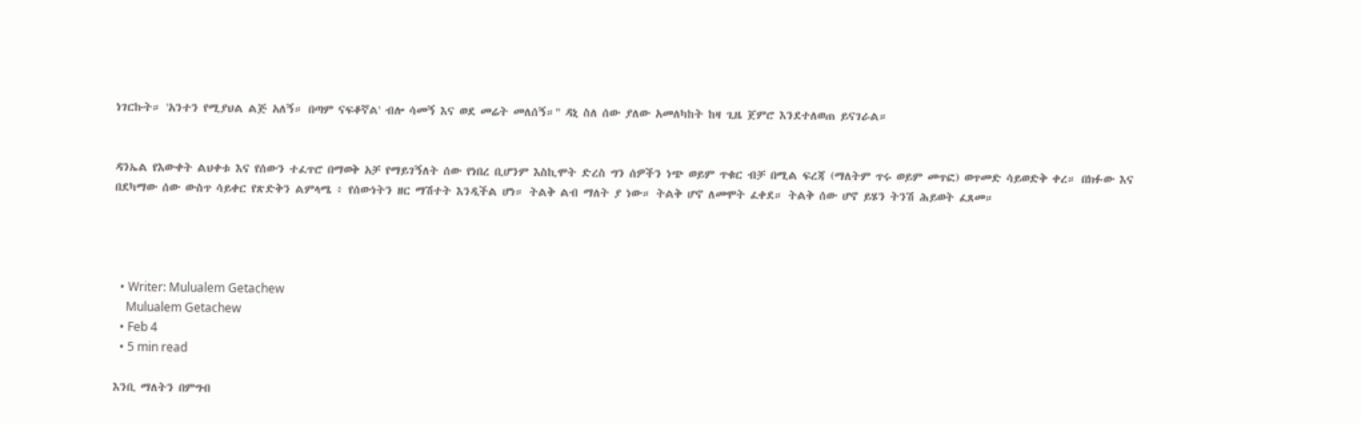ነገርኩት። 'አንተን የሚያህል ልጅ አለኝ። በጣም ናፍቆኛል' ብሎ ሳመኝ እና ወደ መሬት መለሰኝ።" ዳኒ ስለ ሰው ያለው አመለካከት ከዛ ጊዜ ጀምሮ እንደተለወጠ ይናገራል።


ዳንኤል የእውቀት ልህቀቱ እና የሰውን ተፈጥሮ በማወቅ አቻ የማይገኝለት ሰው የነበረ ቢሆንም እስኪሞት ድረስ ግን ሰዎችን ነጭ ወይም ጥቁር ብቻ በሚል ፍረጃ (ማለትም ጥሩ ወይም መጥፎ) ወጥመድ ሳይወድቅ ቀረ። በክፉው እና በደካማው ሰው ውስጥ ሳይቀር የጽድቅን ልምላሜ ፥ የሰውነትን ዘር ማሽተት እንዲችል ሆነ። ትልቅ ልብ ማለት ያ ነው። ትልቅ ሆኖ ለመሞት ፈቀደ። ትልቅ ሰው ሆኖ ይሄን ትንሽ ሕይወት ፈጸመ።




  • Writer: Mulualem Getachew
    Mulualem Getachew
  • Feb 4
  • 5 min read

እንቢ ማለትን በምግብ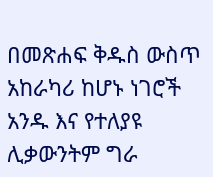በመጽሐፍ ቅዱስ ውስጥ አከራካሪ ከሆኑ ነገሮች አንዱ እና የተለያዩ ሊቃውንትም ግራ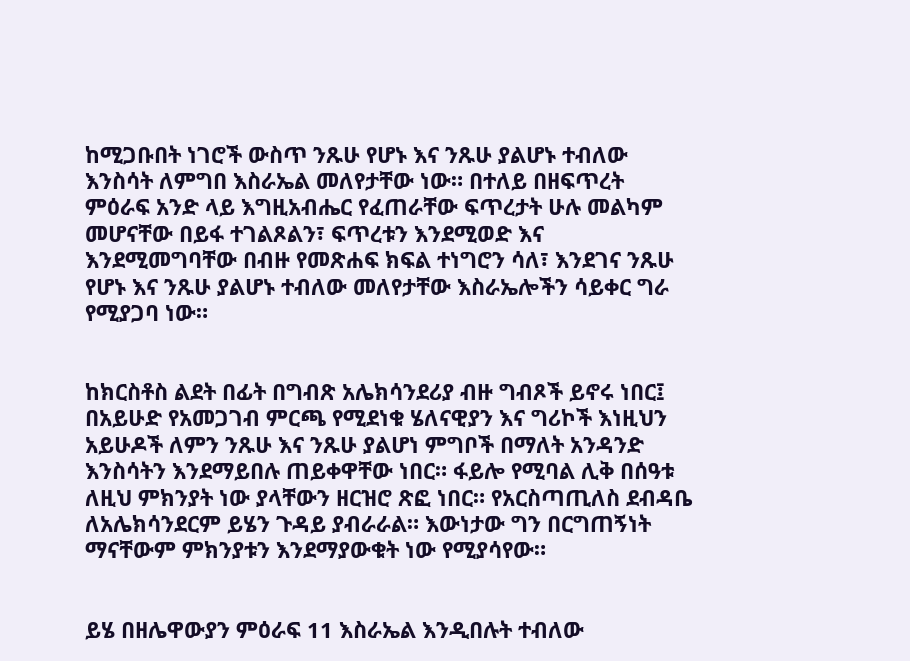ከሚጋቡበት ነገሮች ውስጥ ንጹሁ የሆኑ እና ንጹሁ ያልሆኑ ተብለው እንስሳት ለምግበ እስራኤል መለየታቸው ነው። በተለይ በዘፍጥረት ምዕራፍ አንድ ላይ እግዚአብሔር የፈጠራቸው ፍጥረታት ሁሉ መልካም መሆናቸው በይፋ ተገልጾልን፣ ፍጥረቱን እንደሚወድ እና እንደሚመግባቸው በብዙ የመጽሐፍ ክፍል ተነግሮን ሳለ፣ እንደገና ንጹሁ የሆኑ እና ንጹሁ ያልሆኑ ተብለው መለየታቸው እስራኤሎችን ሳይቀር ግራ የሚያጋባ ነው።


ከክርስቶስ ልደት በፊት በግብጽ አሌክሳንደሪያ ብዙ ግብጾች ይኖሩ ነበር፤ በአይሁድ የአመጋገብ ምርጫ የሚደነቁ ሄለናዊያን እና ግሪኮች እነዚህን አይሁዶች ለምን ንጹሁ እና ንጹሁ ያልሆነ ምግቦች በማለት አንዳንድ እንስሳትን እንደማይበሉ ጠይቀዋቸው ነበር። ፋይሎ የሚባል ሊቅ በሰዓቱ ለዚህ ምክንያት ነው ያላቸውን ዘርዝሮ ጽፎ ነበር። የአርስጣጢለስ ደብዳቤ ለአሌክሳንደርም ይሄን ጉዳይ ያብራራል። እውነታው ግን በርግጠኝነት ማናቸውም ምክንያቱን እንደማያውቁት ነው የሚያሳየው።


ይሄ በዘሌዋውያን ምዕራፍ 11 እስራኤል እንዲበሉት ተብለው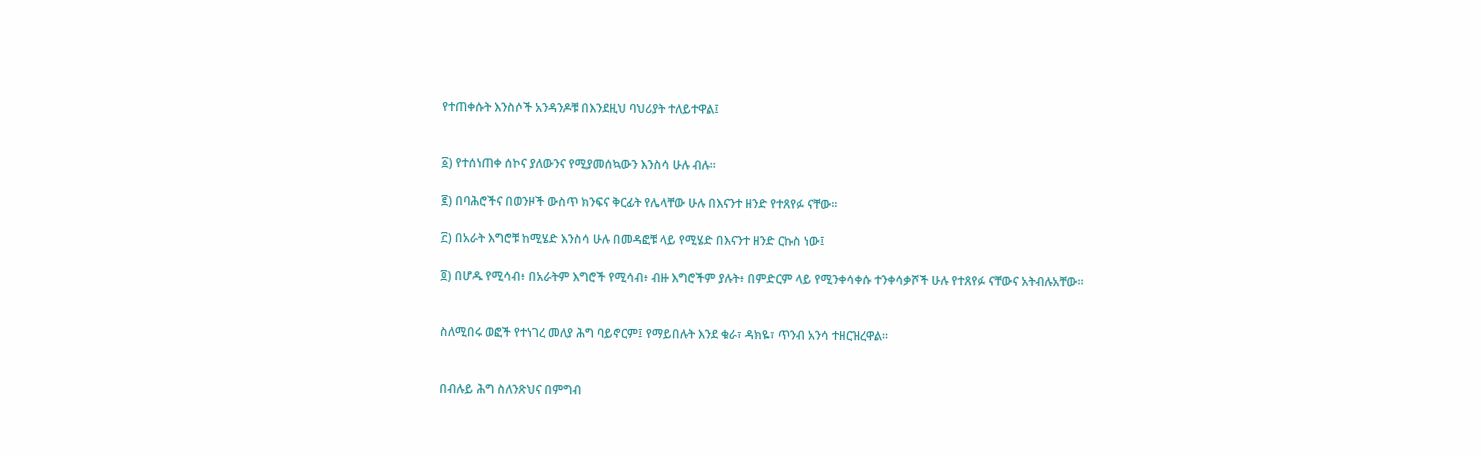የተጠቀሱት እንስሶች አንዳንዶቹ በእንደዚህ ባህሪያት ተለይተዋል፤


፩) የተሰነጠቀ ሰኮና ያለውንና የሚያመሰኳውን እንስሳ ሁሉ ብሉ።

፪) በባሕሮችና በወንዞች ውስጥ ክንፍና ቅርፊት የሌላቸው ሁሉ በእናንተ ዘንድ የተጸየፉ ናቸው።

፫) በአራት እግሮቹ ከሚሄድ እንስሳ ሁሉ በመዳፎቹ ላይ የሚሄድ በእናንተ ዘንድ ርኩስ ነው፤

፬) በሆዱ የሚሳብ፥ በአራትም እግሮች የሚሳብ፥ ብዙ እግሮችም ያሉት፥ በምድርም ላይ የሚንቀሳቀሱ ተንቀሳቃሾች ሁሉ የተጸየፉ ናቸውና አትብሉአቸው።


ስለሚበሩ ወፎች የተነገረ መለያ ሕግ ባይኖርም፤ የማይበሉት እንደ ቁራ፣ ዳክዬ፣ ጥንብ አንሳ ተዘርዝረዋል።


በብሉይ ሕግ ስለንጽህና በምግብ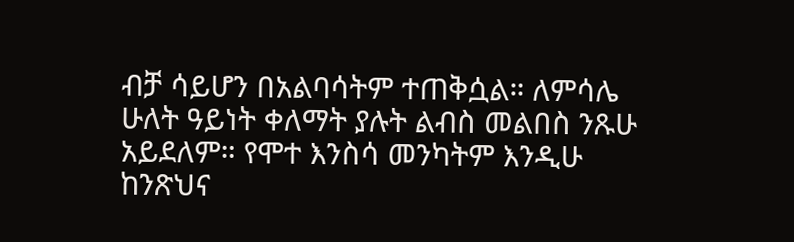ብቻ ሳይሆን በአልባሳትም ተጠቅሷል። ለምሳሌ ሁለት ዓይነት ቀለማት ያሉት ልብስ መልበስ ንጹሁ አይደለም። የሞተ እንስሳ መንካትም እንዲሁ ከንጽህና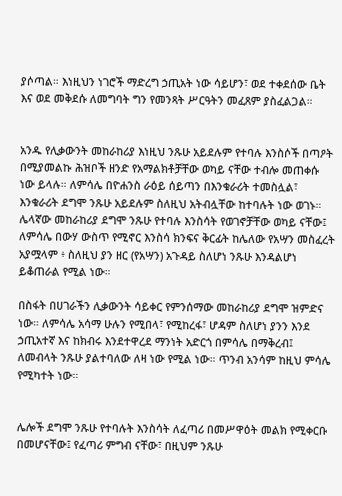ያሶጣል። እነዚህን ነገሮች ማድረግ ኃጢአት ነው ሳይሆን፣ ወደ ተቀደሰው ቤት እና ወደ መቅደሱ ለመግባት ግን የመንጻት ሥርዓትን መፈጸም ያስፈልጋል።


አንዱ የሊቃውንት መከራከሪያ እነዚህ ንጹሁ አይደሉም የተባሉ እንስሶች በጣዖት በሚያመልኩ ሕዝቦች ዘንድ የአማልክቶቻቸው ወካይ ናቸው ተብሎ መጠቀሱ ነው ይላሉ። ለምሳሌ በዮሐንስ ራዕይ ሰይጣን በእንቁራሪት ተመስሏል፣ እንቁራሪት ደግሞ ንጹሁ አይደሉም ስለዚህ አትብሏቸው ከተባሉት ነው ወገኑ። ሌላኛው መከራከሪያ ደግሞ ንጹሁ የተባሉ እንስሳት የወገኖቻቸው ወካይ ናቸው፤ ለምሳሌ በውሃ ውስጥ የሚኖር እንስሳ ክንፍና ቅርፊት ከሌለው የአሣን መስፈረት አያሟላም ፥ ስለዚህ ያን ዘር (የአሣን) አጉዳይ ስለሆነ ንጹሁ እንዳልሆነ ይቆጠራል የሚል ነው።

በስፋት በሀገራችን ሊቃውንት ሳይቀር የምንሰማው መከራከሪያ ደግሞ ዝምድና ነው። ለምሳሌ አሳማ ሁሉን የሚበላ፣ የሚከረፋ፣ ሆዳም ስለሆነ ያንን እንደ ኃጢአተኛ እና ከክብሩ እንደተዋረደ ማንነት አድርጎ በምሳሌ በማቅረብ፤ ለመብላት ንጹሁ ያልተባለው ለዛ ነው የሚል ነው። ጥንብ አንሳም ከዚህ ምሳሌ የሚካተት ነው።


ሌሎች ደግሞ ንጹሁ የተባሉት እንስሳት ለፈጣሪ በመሥዋዕት መልክ የሚቀርቡ በመሆናቸው፤ የፈጣሪ ምግብ ናቸው፣ በዚህም ንጹሁ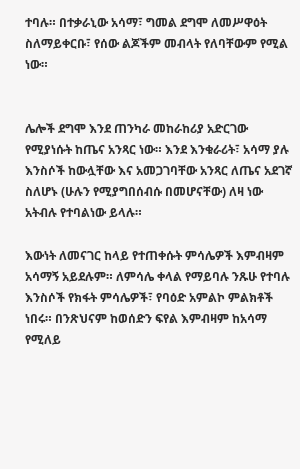ተባሉ። በተቃራኒው አሳማ፣ ግመል ደግሞ ለመሥዋዕት ስለማይቀርቡ፣ የሰው ልጆችም መብላት የለባቸውም የሚል ነው።


ሌሎች ደግሞ እንደ ጠንካራ መከራከሪያ አድርገው የሚያነሱት ከጤና አንጻር ነው። እንደ እንቁራሪት፣ አሳማ ያሉ እንስሶች ከውሏቸው እና አመጋገባቸው አንጻር ለጤና አደገኛ ስለሆኑ (ሁሉን የሚያግበሰብሱ በመሆናቸው) ለዛ ነው አትብሉ የተባልነው ይላሉ።

እውነት ለመናገር ከላይ የተጠቀሱት ምሳሌዎች እምብዛም አሳማኝ አይደሉም። ለምሳሌ ቀላል የማይባሉ ንጹሁ የተባሉ እንስሶች የክፋት ምሳሌዎች፣ የባዕድ አምልኮ ምልክቶች ነበሩ። በንጽህናም ከወሰድን ፍየል እምብዛም ከአሳማ የሚለይ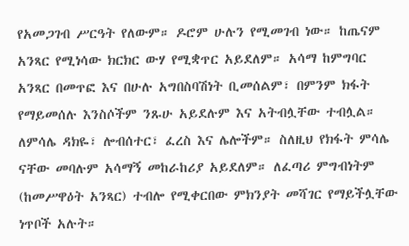የአመጋገብ ሥርዓት የለውም። ዶሮም ሁሉን የሚመገብ ነው። ከጤናም አንጻር የሚነሳው ክርክር ውሃ የሚቋጥር አይደለም። አሳማ ከምግባር አንጻር በመጥፎ እና በሁሉ አግበስባሽነት ቢመሰልም፣ በምንም ክፋት የማይመሰሉ እንስሶችም ንጹሁ አይደሉም እና አትብሏቸው ተብሏል። ለምሳሌ ዳክዬ፣ ሎብሰተር፣ ፈረስ እና ሌሎችም። ስለዚህ የክፋት ምሳሌ ናቸው መባሉም አሳማኝ መከራከሪያ አይደለም። ለፈጣሪ ምግብነትም (ከመሥዋዕት አንጻር) ተብሎ የሚቀርበው ምክንያት መሻገር የማይችሏቸው ነጥቦች አሉት።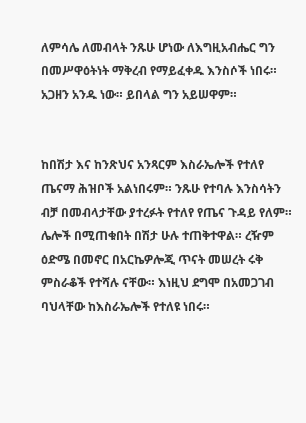ለምሳሌ ለመብላት ንጹሁ ሆነው ለእግዚአብሔር ግን በመሥዋዕትነት ማቅረብ የማይፈቀዱ እንስሶች ነበሩ። አጋዘን አንዱ ነው። ይበላል ግን አይሠዋም።


ከበሽታ እና ከንጽህና አንጻርም እስራኤሎች የተለየ ጤናማ ሕዝቦች አልነበሩም። ንጹሁ የተባሉ እንስሳትን ብቻ በመብላታቸው ያተረፉት የተለየ የጤና ጉዳይ የለም። ሌሎች በሚጠቁበት በሽታ ሁሉ ተጠቅተዋል። ረዥም ዕድሜ በመኖር በአርኬዎሎጂ ጥናት መሠረት ሩቅ ምስራቆች የተሻሉ ናቸው። እነዚህ ደግሞ በአመጋገብ ባህላቸው ከእስራኤሎች የተለዩ ነበሩ።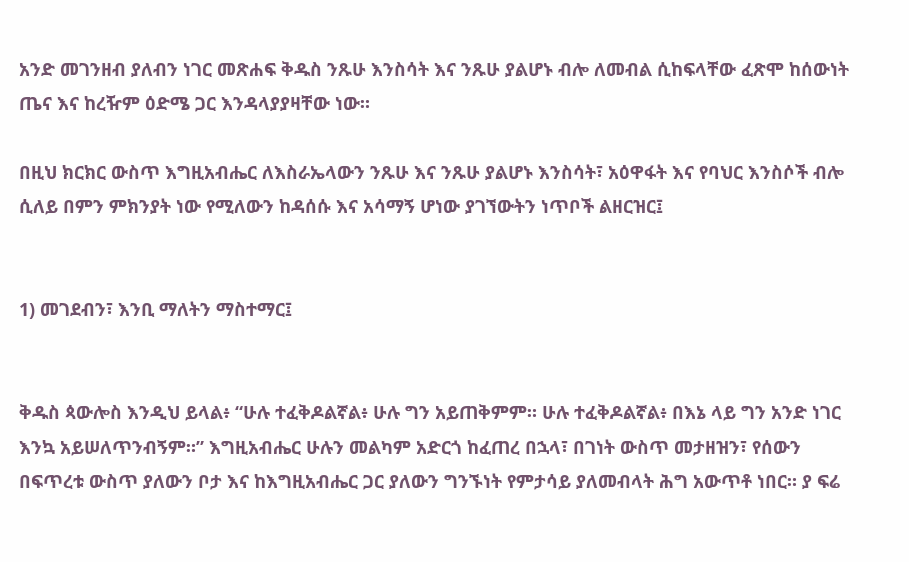አንድ መገንዘብ ያለብን ነገር መጽሐፍ ቅዱስ ንጹሁ እንስሳት እና ንጹሁ ያልሆኑ ብሎ ለመብል ሲከፍላቸው ፈጽሞ ከሰውነት ጤና እና ከረዥም ዕድሜ ጋር እንዳላያያዛቸው ነው።

በዚህ ክርክር ውስጥ እግዚአብሔር ለእስራኤላውን ንጹሁ እና ንጹሁ ያልሆኑ እንስሳት፣ አዕዋፋት እና የባህር እንስሶች ብሎ ሲለይ በምን ምክንያት ነው የሚለውን ከዳሰሱ እና አሳማኝ ሆነው ያገኘውትን ነጥቦች ልዘርዝር፤


1) መገደብን፣ እንቢ ማለትን ማስተማር፤


ቅዱስ ጳውሎስ እንዲህ ይላል፥ “ሁሉ ተፈቅዶልኛል፥ ሁሉ ግን አይጠቅምም። ሁሉ ተፈቅዶልኛል፥ በእኔ ላይ ግን አንድ ነገር እንኳ አይሠለጥንብኝም።” እግዚአብሔር ሁሉን መልካም አድርጎ ከፈጠረ በኋላ፣ በገነት ውስጥ መታዘዝን፣ የሰውን በፍጥረቱ ውስጥ ያለውን ቦታ እና ከእግዚአብሔር ጋር ያለውን ግንኙነት የምታሳይ ያለመብላት ሕግ አውጥቶ ነበር። ያ ፍሬ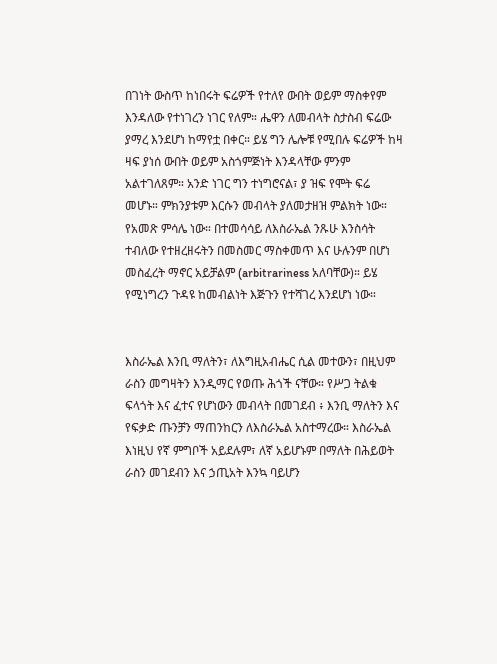በገነት ውስጥ ከነበሩት ፍሬዎች የተለየ ውበት ወይም ማስቀየም እንዳለው የተነገረን ነገር የለም። ሔዋን ለመብላት ስታስብ ፍሬው ያማረ እንደሆነ ከማየቷ በቀር። ይሄ ግን ሌሎቹ የሚበሉ ፍሬዎች ከዛ ዛፍ ያነሰ ውበት ወይም አስጎምጅነት እንዳላቸው ምንም አልተገለጸም። አንድ ነገር ግን ተነግሮናል፣ ያ ዝፍ የሞት ፍሬ መሆኑ። ምክንያቱም እርሱን መብላት ያለመታዘዝ ምልክት ነው። የአመጽ ምሳሌ ነው። በተመሳሳይ ለእስራኤል ንጹሁ እንስሳት ተብለው የተዘረዘሩትን በመስመር ማስቀመጥ እና ሁሉንም በሆነ መስፈረት ማኖር አይቻልም (arbitrariness አለባቸው)። ይሄ የሚነግረን ጉዳዩ ከመብልነት እጅጉን የተሻገረ እንደሆነ ነው።


እስራኤል እንቢ ማለትን፣ ለእግዚአብሔር ሲል መተውን፣ በዚህም ራስን መግዛትን እንዲማር የወጡ ሕጎች ናቸው። የሥጋ ትልቁ ፍላጎት እና ፈተና የሆነውን መብላት በመገደብ ፥ እንቢ ማለትን እና የፍቃድ ጡንቻን ማጠንከርን ለእስራኤል አስተማረው። እስራኤል እነዚህ የኛ ምግቦች አይደሉም፣ ለኛ አይሆኑም በማለት በሕይወት ራስን መገደብን እና ኃጢአት እንኳ ባይሆን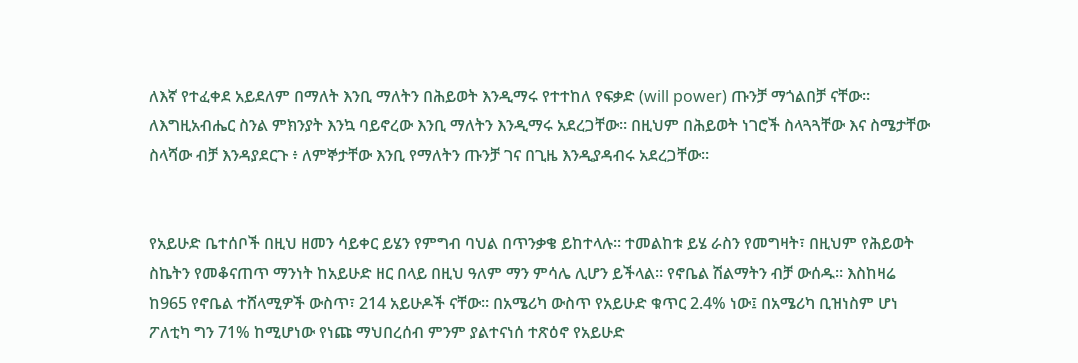ለእኛ የተፈቀደ አይደለም በማለት እንቢ ማለትን በሕይወት እንዲማሩ የተተከለ የፍቃድ (will power) ጡንቻ ማጎልበቻ ናቸው። ለእግዚአብሔር ስንል ምክንያት እንኳ ባይኖረው እንቢ ማለትን እንዲማሩ አደረጋቸው። በዚህም በሕይወት ነገሮች ስላጓጓቸው እና ስሜታቸው ስላሻው ብቻ እንዳያደርጉ ፥ ለምኞታቸው እንቢ የማለትን ጡንቻ ገና በጊዜ እንዲያዳብሩ አደረጋቸው።


የአይሁድ ቤተሰቦች በዚህ ዘመን ሳይቀር ይሄን የምግብ ባህል በጥንቃቄ ይከተላሉ። ተመልከቱ ይሄ ራስን የመግዛት፣ በዚህም የሕይወት ስኬትን የመቆናጠጥ ማንነት ከአይሁድ ዘር በላይ በዚህ ዓለም ማን ምሳሌ ሊሆን ይችላል። የኖቤል ሽልማትን ብቻ ውሰዱ። እስከዛሬ ከ965 የኖቤል ተሸላሚዎች ውስጥ፣ 214 አይሁዶች ናቸው። በአሜሪካ ውስጥ የአይሁድ ቁጥር 2.4% ነው፤ በአሜሪካ ቢዝነስም ሆነ ፖለቲካ ግን 71% ከሚሆነው የነጩ ማህበረሰብ ምንም ያልተናነሰ ተጽዕኖ የአይሁድ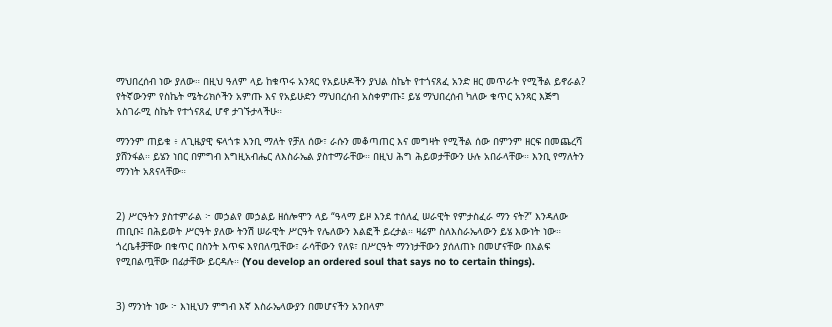ማህበረሰብ ነው ያለው። በዚህ ዓለም ላይ ከቁጥሩ አንጻር የአይሁዶችን ያህል ስኬት የተጎናጸፈ አንድ ዘር መጥራት የሚችል ይኖራል? የትኛውንም የስኬት ሜትሪክሶችን አምጡ እና የአይሁድን ማህበረሰብ አስቀምጡ፤ ይሄ ማህበረሰብ ካለው ቁጥር አንጻር እጅግ አስገራሚ ስኬት የተጎናጸፈ ሆኖ ታገኙታላችሁ።

ማንንም ጠይቁ ፥ ለጊዜያዊ ፍላጎቱ እንቢ ማለት የቻለ ሰው፣ ራሱን መቆጣጠር እና መግዛት የሚችል ሰው በምንም ዘርፍ በመጨረሻ ያሸንፋል። ይሄን ነበር በምግብ እግዚአብሔር ለእስራኤል ያስተማራቸው። በዚህ ሕግ ሕይወታቸውን ሁሉ አበራላቸው። እንቢ የማለትን ማንነት አጸናላቸው።


2) ሥርዓትን ያስተምራል ፦ መኃልየ መኃልይ ዘሰሎሞን ላይ “ዓላማ ይዞ እንደ ተሰለፈ ሠራዊት የምታስፈራ ማን ናት?” እንዳለው ጠቢቡ፤ በሕይወት ሥርዓት ያለው ትንሽ ሠራዊት ሥርዓት የሌለውን እልፎች ይረታል። ዛሬም ስለእስራኤላውን ይሄ እውነት ነው። ጎረቤቶቻቸው በቁጥር በስንት እጥፍ እየበለጧቸው፣ ራሳቸውን የለዩ፣ በሥርዓት ማንነታቸውን ያሰለጠኑ በመሆናቸው በእልፍ የሚበልጧቸው በፊታቸው ይርዳሉ። (You develop an ordered soul that says no to certain things).


3) ማንነት ነው ፦ እነዚህን ምግብ እኛ እስራኤላውያን በመሆናችን አንበላም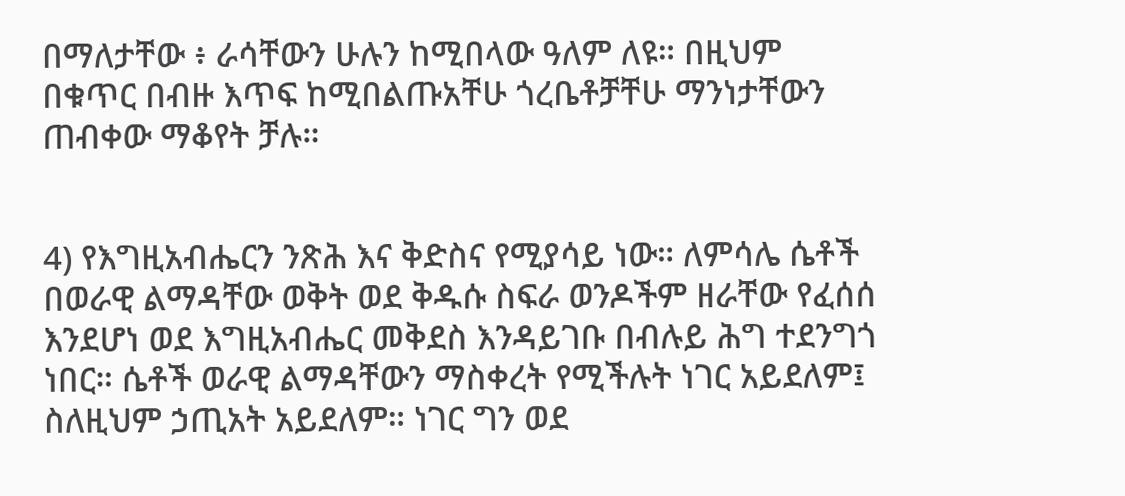በማለታቸው ፥ ራሳቸውን ሁሉን ከሚበላው ዓለም ለዩ። በዚህም በቁጥር በብዙ እጥፍ ከሚበልጡአቸሁ ጎረቤቶቻቸሁ ማንነታቸውን ጠብቀው ማቆየት ቻሉ።


4) የእግዚአብሔርን ንጽሕ እና ቅድስና የሚያሳይ ነው። ለምሳሌ ሴቶች በወራዊ ልማዳቸው ወቅት ወደ ቅዱሱ ስፍራ ወንዶችም ዘራቸው የፈሰሰ እንደሆነ ወደ እግዚአብሔር መቅደስ እንዳይገቡ በብሉይ ሕግ ተደንግጎ ነበር። ሴቶች ወራዊ ልማዳቸውን ማስቀረት የሚችሉት ነገር አይደለም፤ ስለዚህም ኃጢአት አይደለም። ነገር ግን ወደ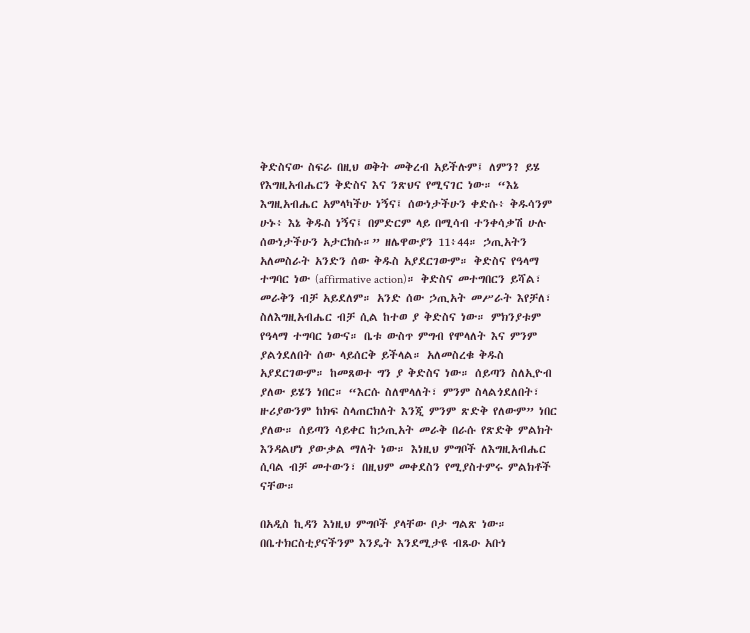ቅድስናው ስፍራ በዚህ ወቅት መቅረብ አይችሉም፤ ለምን? ይሄ የእግዚአብሔርን ቅድስና እና ንጽህና የሚናገር ነው። “እኔ እግዚአብሔር አምላካችሁ ነኝና፤ ሰውነታችሁን ቀድሱ፥ ቅዱሳንም ሁኑ፥ እኔ ቅዱስ ነኝና፤ በምድርም ላይ በሚሳብ ተንቀሳቃሽ ሁሉ ሰውነታችሁን አታርክሱ።” ዘሌዋውያን 11፥44። ኃጢአትን አለመስራት አንድን ሰው ቅዱስ አያደርገውም። ቅድስና የዓላማ ተግባር ነው (affirmative action)። ቅድስና መተግበርን ይሻል፣ መራቅን ብቻ አይደለም። አንድ ሰው ኃጢአት መሥራት እየቻለ፣ ስለእግዚአብሔር ብቻ ሲል ከተወ ያ ቅድስና ነው። ምክንያቱም የዓላማ ተግባር ነውና። ቤቱ ውስጥ ምግብ የሞላለት እና ምንም ያልጎደለበት ሰው ላይሰርቅ ይችላል። አለመስረቁ ቅዱስ አያደርገውም። ከመጸወተ ግን ያ ቅድስና ነው። ሰይጣን ስለኢዮብ ያለው ይሄን ነበር። “እርሱ ስለሞላለት፣ ምንም ስላልጎደለበት፣ ዙሪያውንም ከክፍ ስላጠርክለት እንጂ ምንም ጽድቅ የለውም” ነበር ያለው። ሰይጣን ሳይቀር ከኃጢአት መራቅ በራሱ የጽድቅ ምልክት እንዳልሆነ ያውቃል ማለት ነው። እነዚህ ምግቦች ለእግዚአብሔር ሲባል ብቻ መተውን፣ በዚህም መቀደስን የሚያስተምሩ ምልክቶች ናቸው።

በአዲስ ኪዳን እነዚህ ምግቦች ያላቸው ቦታ ግልጽ ነው። በቤተክርስቲያናችንም እንዴት እንደሚታዩ ብጹዑ አቡነ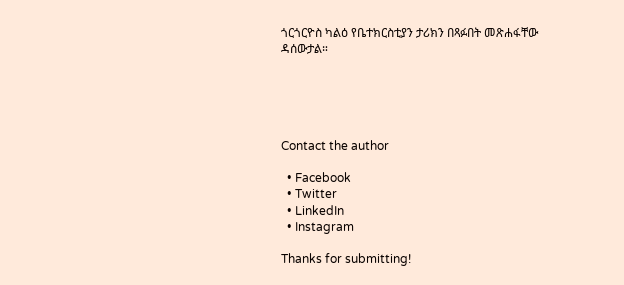ጎርጎርዮስ ካልዕ የቤተክርስቲያን ታሪክን በጻፉበት መጽሐፋቸው ዳሰውታል።





Contact the author

  • Facebook
  • Twitter
  • LinkedIn
  • Instagram

Thanks for submitting!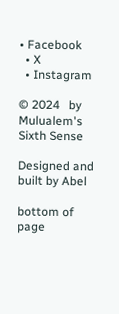• Facebook
  • X
  • Instagram

© 2024   by Mulualem's Sixth Sense

Designed and built by Abel

bottom of page